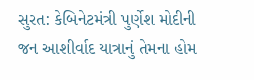સુરત: કેબિનેટમંત્રી પુર્ણેશ મોદીની જન આશીર્વાદ યાત્રાનું તેમના હોમ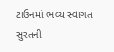ટાઉનમાં ભવ્ય સ્વાગત
સુરતની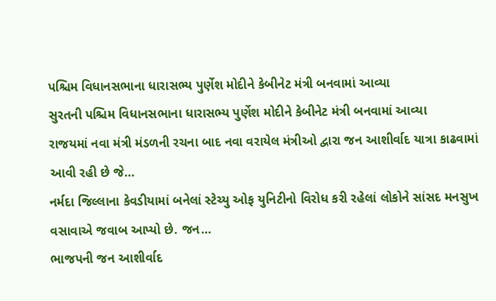પશ્ચિમ વિધાનસભાના ધારાસભ્ય પુર્ણેશ મોદીને કેબીનેટ મંત્રી બનવામાં આવ્યા
સુરતની પશ્ચિમ વિધાનસભાના ધારાસભ્ય પુર્ણેશ મોદીને કેબીનેટ મંત્રી બનવામાં આવ્યા
રાજયમાં નવા મંત્રી મંડળની રચના બાદ નવા વરાયેલ મંત્રીઓ દ્વારા જન આશીર્વાદ યાત્રા કાઢવામાં આવી રહી છે જે…
નર્મદા જિલ્લાના કેવડીયામાં બનેલાં સ્ટેચ્યુ ઓફ યુનિટીનો વિરોધ કરી રહેલાં લોકોને સાંસદ મનસુખ વસાવાએ જવાબ આપ્યો છે. જન…
ભાજપની જન આશીર્વાદ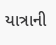યાત્રાની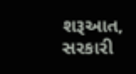શરૂઆત, સરકારી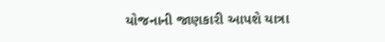યોજનાની જાણકારી આપશે યાત્રા